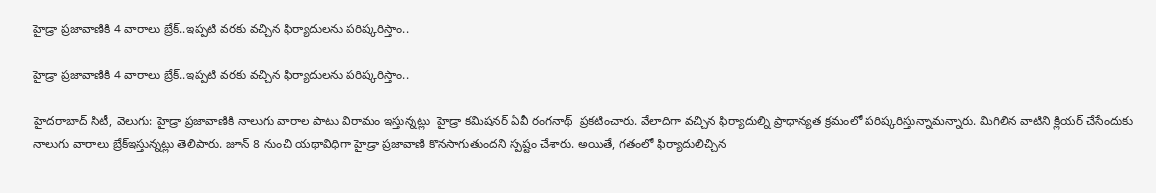హైడ్రా ప్రజావాణికి 4 వారాలు బ్రేక్..ఇప్పటి వరకు వచ్చిన ఫిర్యాదులను పరిష్కరిస్తాం..

హైడ్రా ప్రజావాణికి 4 వారాలు బ్రేక్..ఇప్పటి వరకు వచ్చిన ఫిర్యాదులను పరిష్కరిస్తాం..

హైదరాబాద్ సిటీ, వెలుగు: హైడ్రా ప్రజావాణికి నాలుగు వారాల పాటు విరామం ఇస్తున్నట్లు  హైడ్రా క‌‌‌‌మిష‌‌‌‌న‌‌‌‌ర్ ఏవీ రంగ‌‌‌‌నాథ్‌‌‌‌  ప్రకటించారు. వేలాదిగా వచ్చిన ఫిర్యాదుల్ని ప్రాధాన్యత క్రమంలో పరిష్కరిస్తున్నామన్నారు. మిగిలిన వాటిని క్లియర్ చేసేందుకు నాలుగు వారాలు బ్రేక్ఇస్తున్నట్లు తెలిపారు. జూన్ 8 నుంచి య‌‌‌‌థావిధిగా హైడ్రా ప్రజావాణి కొన‌‌‌‌సాగుతుంద‌‌‌‌ని స్పష్టం చేశారు. అయితే, గతంలో ఫిర్యాదులిచ్చిన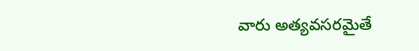వారు అత్యవసరమైతే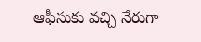ఆఫీసుకు వచ్చి నేరుగా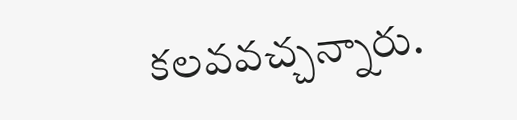కలవవచ్చన్నారు.